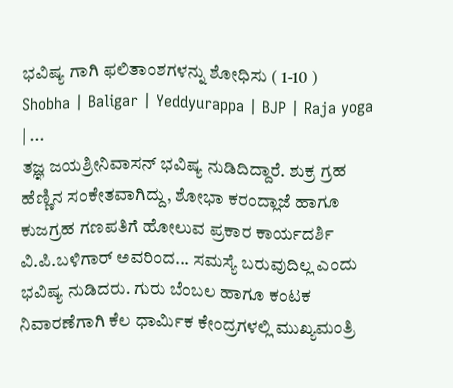ಭವಿಷ್ಯ ಗಾಗಿ ಫಲಿತಾಂಶಗಳನ್ನು ಶೋಧಿಸು ( 1-10 )
Shobha | Baligar | Yeddyurappa | BJP | Raja yoga | ...
ತಜ್ಞ ಜಯಶ್ರೀನಿವಾಸನ್ ಭವಿಷ್ಯ ನುಡಿದಿದ್ದಾರೆ. ಶುಕ್ರ ಗ್ರಹ ಹೆಣ್ಣಿನ ಸಂಕೇತವಾಗಿದ್ದು, ಶೋಭಾ ಕರಂದ್ಲಾಜೆ ಹಾಗೂ ಕುಜಗ್ರಹ ಗಣಪತಿಗೆ ಹೋಲುವ ಪ್ರಕಾರ ಕಾರ್ಯದರ್ಶಿ ವಿ.ಪಿ.ಬಳಿಗಾರ್ ಅವರಿಂದ... ಸಮಸ್ಯೆ ಬರುವುದಿಲ್ಲ ಎಂದು ಭವಿಷ್ಯ ನುಡಿದರು. ಗುರು ಬೆಂಬಲ ಹಾಗೂ ಕಂಟಕ ನಿವಾರಣೆಗಾಗಿ ಕೆಲ ಧಾರ್ಮಿಕ ಕೇಂದ್ರಗಳಲ್ಲಿ ಮುಖ್ಯಮಂತ್ರಿ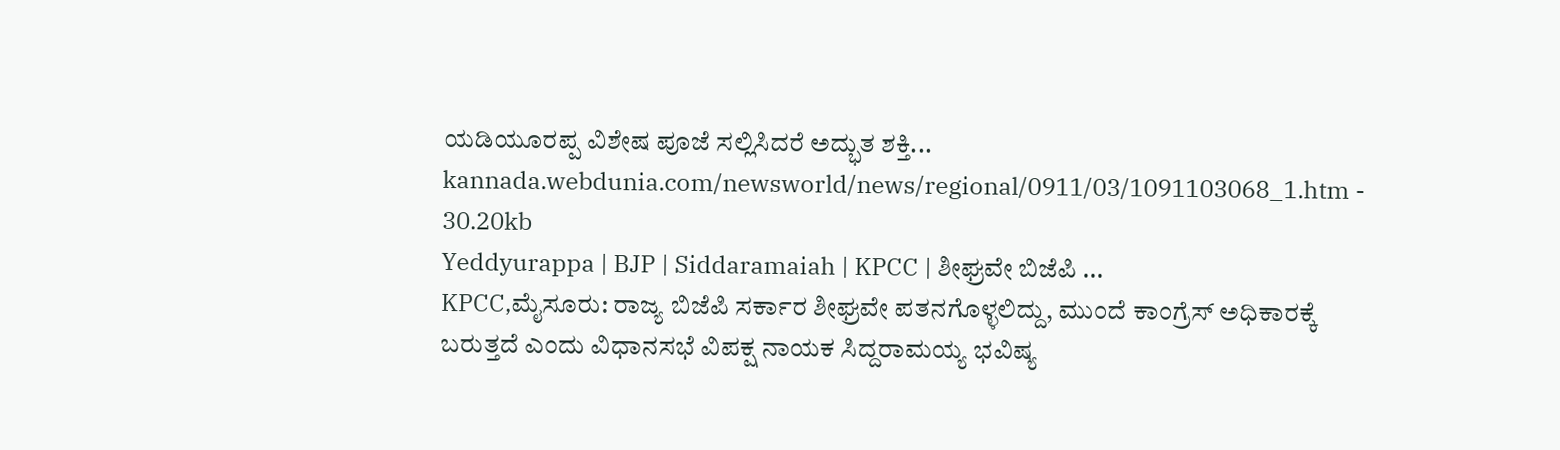ಯಡಿಯೂರಪ್ಪ ವಿಶೇಷ ಪೂಜೆ ಸಲ್ಲಿಸಿದರೆ ಅದ್ಭುತ ಶಕ್ತಿ...
kannada.webdunia.com/newsworld/news/regional/0911/03/1091103068_1.htm - 30.20kb
Yeddyurappa | BJP | Siddaramaiah | KPCC | ಶೀಘ್ರವೇ ಬಿಜೆಪಿ ...
KPCC,ಮೈಸೂರು: ರಾಜ್ಯ ಬಿಜೆಪಿ ಸರ್ಕಾರ ಶೀಘ್ರವೇ ಪತನಗೊಳ್ಳಲಿದ್ದು, ಮುಂದೆ ಕಾಂಗ್ರೆಸ್ ಅಧಿಕಾರಕ್ಕೆ ಬರುತ್ತದೆ ಎಂದು ವಿಧಾನಸಭೆ ವಿಪಕ್ಷ ನಾಯಕ ಸಿದ್ದರಾಮಯ್ಯ ಭವಿಷ್ಯ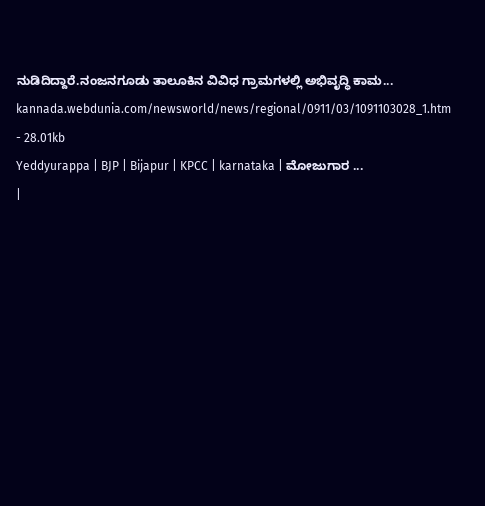ನುಡಿದಿದ್ದಾರೆ.ನಂಜನಗೂಡು ತಾಲೂಕಿನ ವಿವಿಧ ಗ್ರಾಮಗಳಲ್ಲಿ ಅಭಿವೃದ್ಧಿ ಕಾಮ...
kannada.webdunia.com/newsworld/news/regional/0911/03/1091103028_1.htm - 28.01kb
Yeddyurappa | BJP | Bijapur | KPCC | karnataka | ಮೋಜುಗಾರ ...
|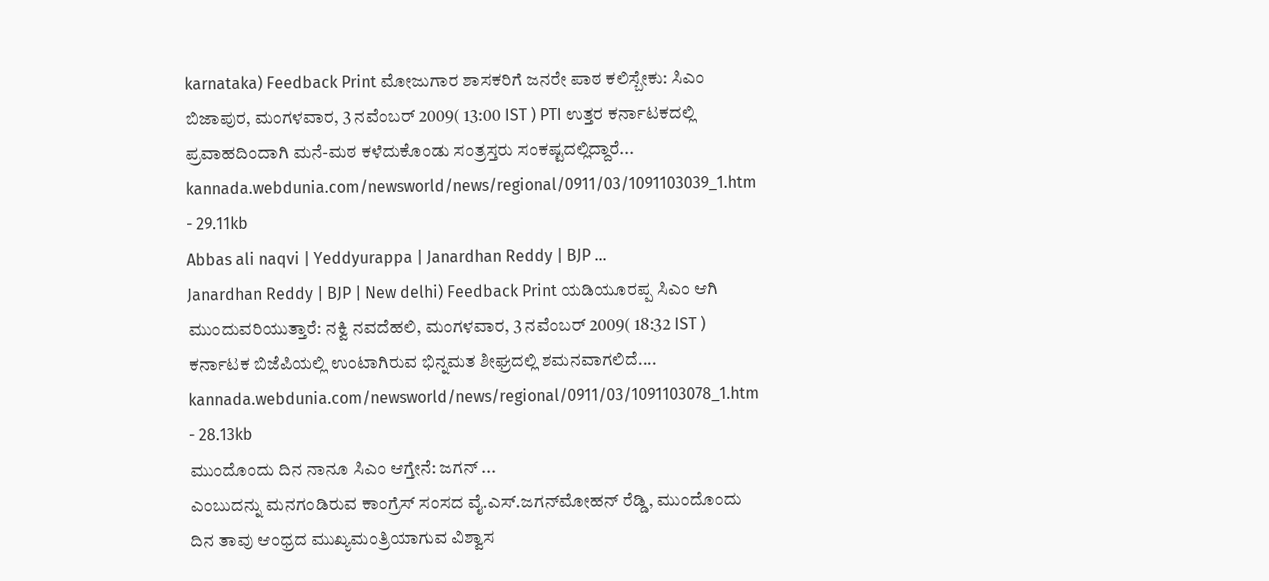karnataka) Feedback Print ಮೋಜುಗಾರ ಶಾಸಕರಿಗೆ ಜನರೇ ಪಾಠ ಕಲಿಸ್ಬೇಕು: ಸಿಎಂ ಬಿಜಾಪುರ, ಮಂಗಳವಾರ, 3 ನವೆಂಬರ್ 2009( 13:00 IST ) PTI ಉತ್ತರ ಕರ್ನಾಟಕದಲ್ಲಿ ಪ್ರವಾಹದಿಂದಾಗಿ ಮನೆ-ಮಠ ಕಳೆದುಕೊಂಡು ಸಂತ್ರಸ್ತರು ಸಂಕಷ್ಟದಲ್ಲಿದ್ದಾರೆ...
kannada.webdunia.com/newsworld/news/regional/0911/03/1091103039_1.htm - 29.11kb
Abbas ali naqvi | Yeddyurappa | Janardhan Reddy | BJP ...
Janardhan Reddy | BJP | New delhi) Feedback Print ಯಡಿಯೂರಪ್ಪ ಸಿಎಂ ಆಗಿ ಮುಂದುವರಿಯುತ್ತಾರೆ: ನಕ್ವಿ ನವದೆಹಲಿ, ಮಂಗಳವಾರ, 3 ನವೆಂಬರ್ 2009( 18:32 IST ) ಕರ್ನಾಟಕ ಬಿಜೆಪಿಯಲ್ಲಿ ಉಂಟಾಗಿರುವ ಭಿನ್ನಮತ ಶೀಘ್ರದಲ್ಲಿ ಶಮನವಾಗಲಿದೆ....
kannada.webdunia.com/newsworld/news/regional/0911/03/1091103078_1.htm - 28.13kb
ಮುಂದೊಂದು ದಿನ ನಾನೂ ಸಿಎಂ ಆಗ್ತೇನೆ: ಜಗನ್ ...
ಎಂಬುದನ್ನು ಮನಗಂಡಿರುವ ಕಾಂಗ್ರೆಸ್ ಸಂಸದ ವೈ.ಎಸ್.ಜಗನ್‌ಮೋಹನ್ ರೆಡ್ಡಿ, ಮುಂದೊಂದು ದಿನ ತಾವು ಆಂಧ್ರದ ಮುಖ್ಯಮಂತ್ರಿಯಾಗುವ ವಿಶ್ವಾಸ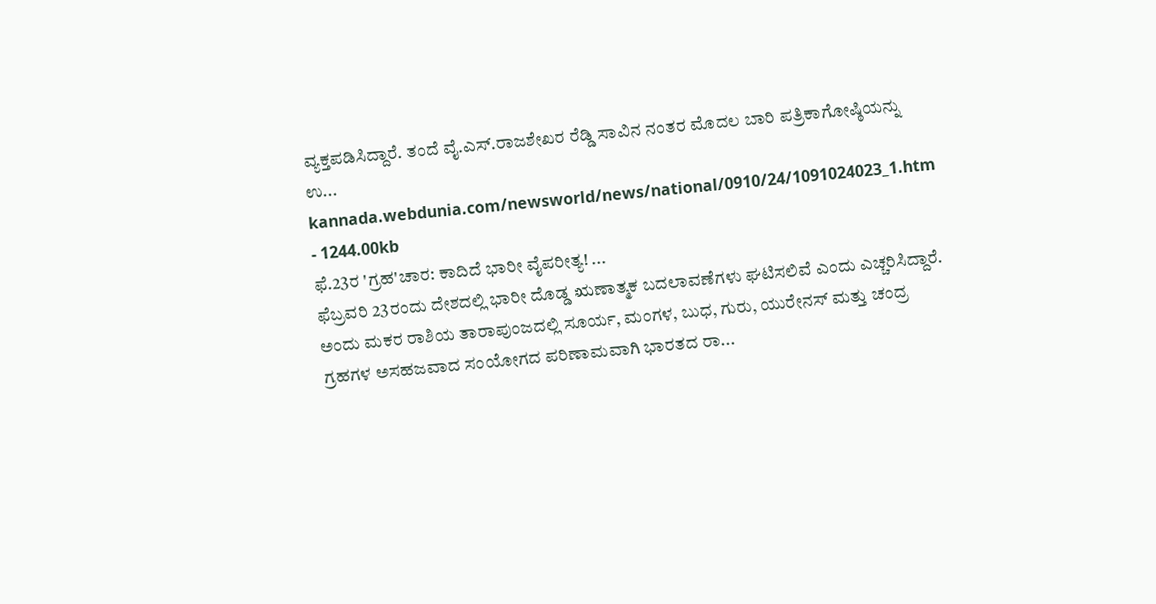ವ್ಯಕ್ತಪಡಿಸಿದ್ದಾರೆ. ತಂದೆ ವೈ.ಎಸ್.ರಾಜಶೇಖರ ರೆಡ್ಡಿ ಸಾವಿನ ನಂತರ ಮೊದಲ ಬಾರಿ ಪತ್ರಿಕಾಗೋಷ್ಠಿಯನ್ನು ಉ...
kannada.webdunia.com/newsworld/news/national/0910/24/1091024023_1.htm - 1244.00kb
ಫೆ.23ರ 'ಗ್ರಹ'ಚಾರ: ಕಾದಿದೆ ಭಾರೀ ವೈಪರೀತ್ಯ! ...
ಫೆಬ್ರವರಿ 23ರಂದು ದೇಶದಲ್ಲಿ ಭಾರೀ ದೊಡ್ಡ ಋಣಾತ್ಮಕ ಬದಲಾವಣೆಗಳು ಘಟಿಸಲಿವೆ ಎಂದು ಎಚ್ಚರಿಸಿದ್ದಾರೆ. ಅಂದು ಮಕರ ರಾಶಿಯ ತಾರಾಪುಂಜದಲ್ಲಿ ಸೂರ್ಯ, ಮಂಗಳ, ಬುಧ, ಗುರು, ಯುರೇನಸ್ ಮತ್ತು ಚಂದ್ರ ಗ್ರಹಗಳ ಅಸಹಜವಾದ ಸಂಯೋಗದ ಪರಿಣಾಮವಾಗಿ ಭಾರತದ ರಾ...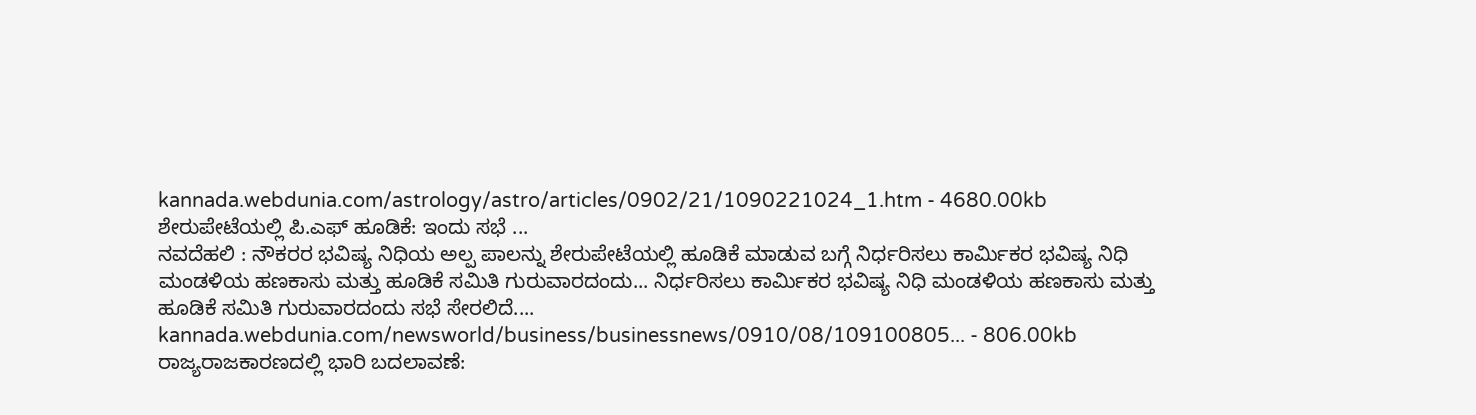kannada.webdunia.com/astrology/astro/articles/0902/21/1090221024_1.htm - 4680.00kb
ಶೇರುಪೇಟೆಯಲ್ಲಿ ಪಿ.ಎಫ್ ಹೂಡಿಕೆ: ಇಂದು ಸಭೆ ...
ನವದೆಹಲಿ : ನೌಕರರ ಭವಿಷ್ಯ ನಿಧಿಯ ಅಲ್ಪ ಪಾಲನ್ನು ಶೇರುಪೇಟೆಯಲ್ಲಿ ಹೂಡಿಕೆ ಮಾಡುವ ಬಗ್ಗೆ ನಿರ್ಧರಿಸಲು ಕಾರ್ಮಿಕರ ಭವಿಷ್ಯ ನಿಧಿ ಮಂಡಳಿಯ ಹಣಕಾಸು ಮತ್ತು ಹೂಡಿಕೆ ಸಮಿತಿ ಗುರುವಾರದಂದು... ನಿರ್ಧರಿಸಲು ಕಾರ್ಮಿಕರ ಭವಿಷ್ಯ ನಿಧಿ ಮಂಡಳಿಯ ಹಣಕಾಸು ಮತ್ತು ಹೂಡಿಕೆ ಸಮಿತಿ ಗುರುವಾರದಂದು ಸಭೆ ಸೇರಲಿದೆ....
kannada.webdunia.com/newsworld/business/businessnews/0910/08/109100805... - 806.00kb
ರಾಜ್ಯರಾಜಕಾರಣದಲ್ಲಿ ಭಾರಿ ಬದಲಾವಣೆ: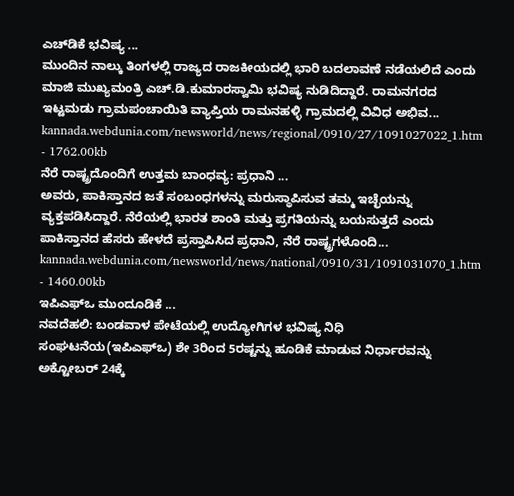ಎಚ್‌ಡಿಕೆ ಭವಿಷ್ಯ ...
ಮುಂದಿನ ನಾಲ್ಕು ತಿಂಗಳಲ್ಲಿ ರಾಜ್ಯದ ರಾಜಕೀಯದಲ್ಲಿ ಭಾರಿ ಬದಲಾವಣೆ ನಡೆಯಲಿದೆ ಎಂದು ಮಾಜಿ ಮುಖ್ಯಮಂತ್ರಿ ಎಚ್.ಡಿ.ಕುಮಾರಸ್ವಾಮಿ ಭವಿಷ್ಯ ನುಡಿದಿದ್ದಾರೆ. ರಾಮನಗರದ ಇಟ್ಟಮಡು ಗ್ರಾಮಪಂಚಾಯಿತಿ ವ್ಯಾಪ್ತಿಯ ರಾಮನಹಳ್ಳಿ ಗ್ರಾಮದಲ್ಲಿ ವಿವಿಧ ಅಭಿವ...
kannada.webdunia.com/newsworld/news/regional/0910/27/1091027022_1.htm - 1762.00kb
ನೆರೆ ರಾಷ್ಟ್ರದೊಂದಿಗೆ ಉತ್ತಮ ಬಾಂಧವ್ಯ: ಪ್ರಧಾನಿ ...
ಅವರು, ಪಾಕಿಸ್ತಾನದ ಜತೆ ಸಂಬಂಧಗಳನ್ನು ಮರುಸ್ಥಾಪಿಸುವ ತಮ್ಮ ಇಚ್ಛೆಯನ್ನು ವ್ಯಕ್ತಪಡಿಸಿದ್ದಾರೆ. ನೆರೆಯಲ್ಲಿ ಭಾರತ ಶಾಂತಿ ಮತ್ತು ಪ್ರಗತಿಯನ್ನು ಬಯಸುತ್ತದೆ ಎಂದು ಪಾಕಿಸ್ತಾನದ ಹೆಸರು ಹೇಳದೆ ಪ್ರಸ್ತಾಪಿಸಿದ ಪ್ರಧಾನಿ, ನೆರೆ ರಾಷ್ಟ್ರಗಳೊಂದಿ...
kannada.webdunia.com/newsworld/news/national/0910/31/1091031070_1.htm - 1460.00kb
ಇಪಿಎಫ್‌ಒ ಮುಂದೂಡಿಕೆ ...
ನವದೆಹಲಿ: ಬಂಡವಾಳ ಪೇಟೆಯಲ್ಲಿ ಉದ್ಯೋಗಿಗಳ ಭವಿಷ್ಯ ನಿಧಿ ಸಂಘಟನೆಯ(ಇಪಿಎಫ್‌ಒ) ಶೇ 3ರಿಂದ 5ರಷ್ಟನ್ನು ಹೂಡಿಕೆ ಮಾಡುವ ನಿರ್ಧಾರವನ್ನು ಅಕ್ಟೋಬರ್ 24ಕ್ಕೆ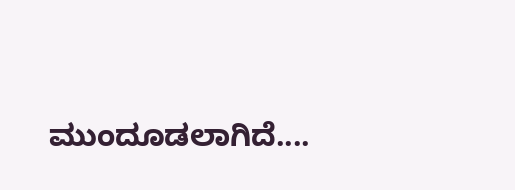ಮುಂದೂಡಲಾಗಿದೆ....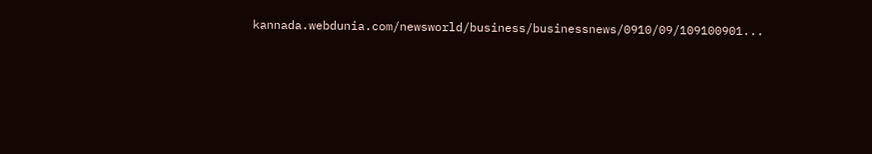kannada.webdunia.com/newsworld/business/businessnews/0910/09/109100901...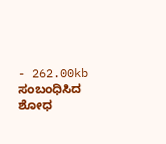- 262.00kb
ಸಂಬಂಧಿಸಿದ ಶೋಧ